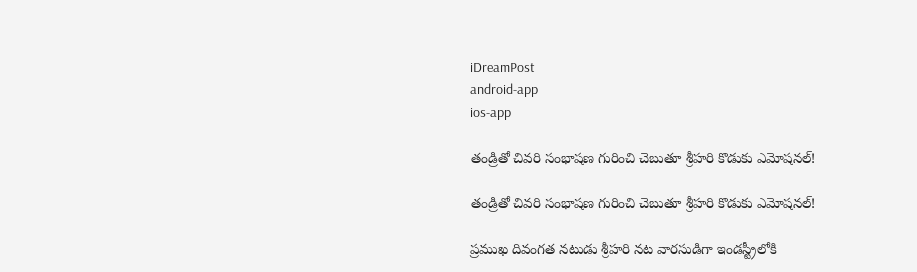iDreamPost
android-app
ios-app

తండ్రితో చివరి సంభాషణ గురించి చెబుతూ శ్రీహరి కొడుకు ఎమోషనల్‌!

తండ్రితో చివరి సంభాషణ గురించి చెబుతూ శ్రీహరి కొడుకు ఎమోషనల్‌!

ప్రముఖ దివంగత నటుడు శ్రీహరి నట వారసుడిగా ఇండస్ట్రీలోకి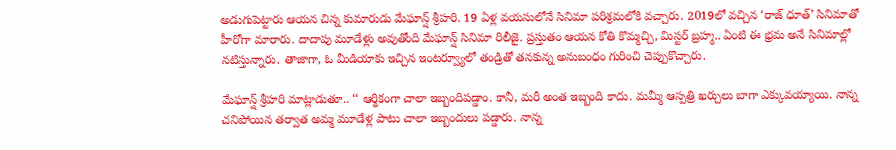అడుగుపెట్టారు ఆయన చిన్న కుమారుడు మేఘాన్ష్‌ శ్రీహరి. 19 ఏళ్ల వయసులోనే సినిమా పరిశ్రమలోకి వచ్చారు. 2019లో వచ్చిన ‘రాజ్‌ ధూత్‌’ సినిమాతో హీరోగా మారారు. దాదాపు మూడేళ్లు అవుతోంది మేఘాన్ష్‌ సినిమా రిలీజై. ప్రస్తుతం ఆయన కోతి కొమ్మచ్చి, మిస్టర్‌ బ్రహ్మ.. ఏంటి ఈ భ్రమ అనే సినిమాల్లో నటిస్తున్నారు. తాజాగా, ఓ మీడియాకు ఇచ్చిన ఇంటర్వ్యూలో తండ్రితో తనకున్న అనుబంధం గురించి చెప్పుకొచ్చారు.

మేఘాన్ష్‌ శ్రీహరి మాట్లాడుతూ.. ‘‘ ఆర్థికంగా చాలా ఇబ్బందిపడ్డాం. కానీ, మరీ అంత ఇబ్బంది కాదు. మమ్మీ ఆస్పత్రి ఖర్చులు బాగా ఎక్కువయ్యాయి. నాన్న చనిపోయిన తర్వాత అమ్మ మూడేళ్ల పాటు చాలా ఇబ్బందులు పడ్డారు. నాన్న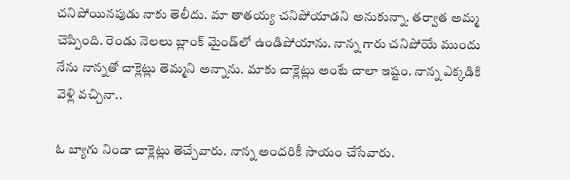చనిపోయినపుడు నాకు తెలీదు. మా తాతయ్య చనిపోయాడని అనుకున్నా. తర్వాత అమ్మ చెప్పింది. రెండు నెలలు బ్లాంక్‌ మైండ్‌లో ఉండిపోయాను. నాన్న గారు చనిపోయే ముందు నేను నాన్నతో చాక్లెట్లు తెమ్మని అన్నాను. మాకు చాక్లెట్లు అంటే చాలా ఇష్టం. నాన్న ఎక్కడికి వెళ్లి వచ్చినా..

ఓ బ్యాగు నిండా చాక్లెట్లు తెచ్చేవారు. నాన్న అందరికీ సాయం చేసేవారు.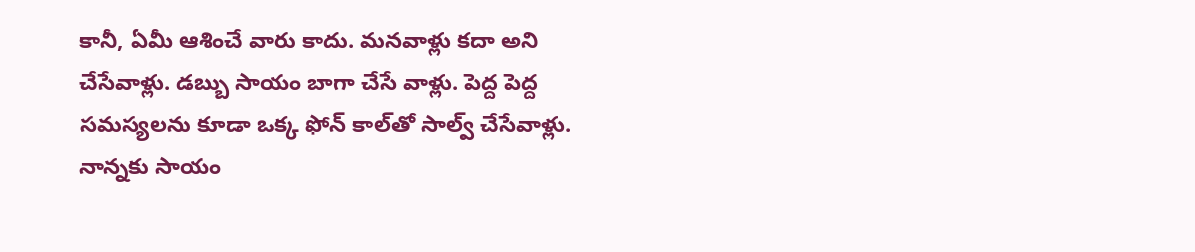కానీ, ఏమీ ఆశించే వారు కాదు. మనవాళ్లు కదా అని చేసేవాళ్లు. డబ్బు సాయం బాగా చేసే వాళ్లు. పెద్ద పెద్ద సమస్యలను కూడా ఒక్క ఫోన్‌ కాల్‌తో సాల్వ్‌ చేసేవాళ్లు. నాన్నకు సాయం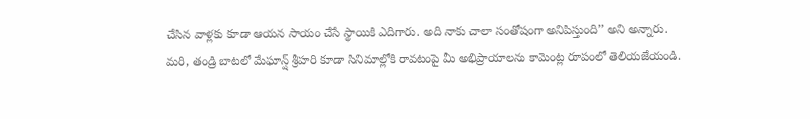చేసిన వాళ్లకు కూడా ఆయన సాయం చేసే స్థాయికి ఎదిగారు. అది నాకు చాలా సంతోషంగా అనిపిస్తుంది’’ అని అన్నారు. మరి, తండ్రి బాటలో మేఘాన్ష్‌ శ్రీహరి కూడా సినిమాల్లోకి రావటంపై మీ అభిప్రాయాలను కామెంట్ల రూపంలో తెలియజేయండి.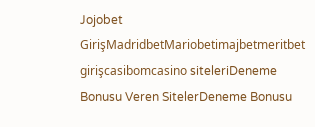Jojobet GirişMadridbetMariobetimajbetmeritbet girişcasibomcasino siteleriDeneme Bonusu Veren SitelerDeneme Bonusu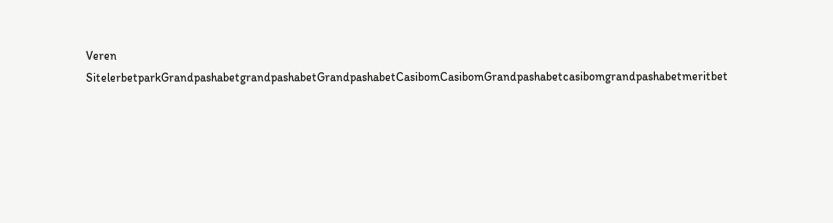Veren SitelerbetparkGrandpashabetgrandpashabetGrandpashabetCasibomCasibomGrandpashabetcasibomgrandpashabetmeritbet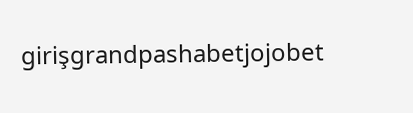girişgrandpashabetjojobet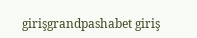girişgrandpashabet giriş